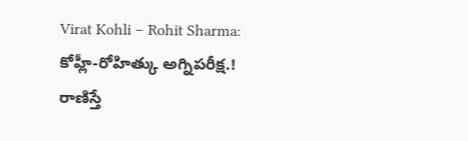Virat Kohli – Rohit Sharma: కోహ్లీ-రోహిత్కు అగ్నిపరీక్ష.! రాణిస్తే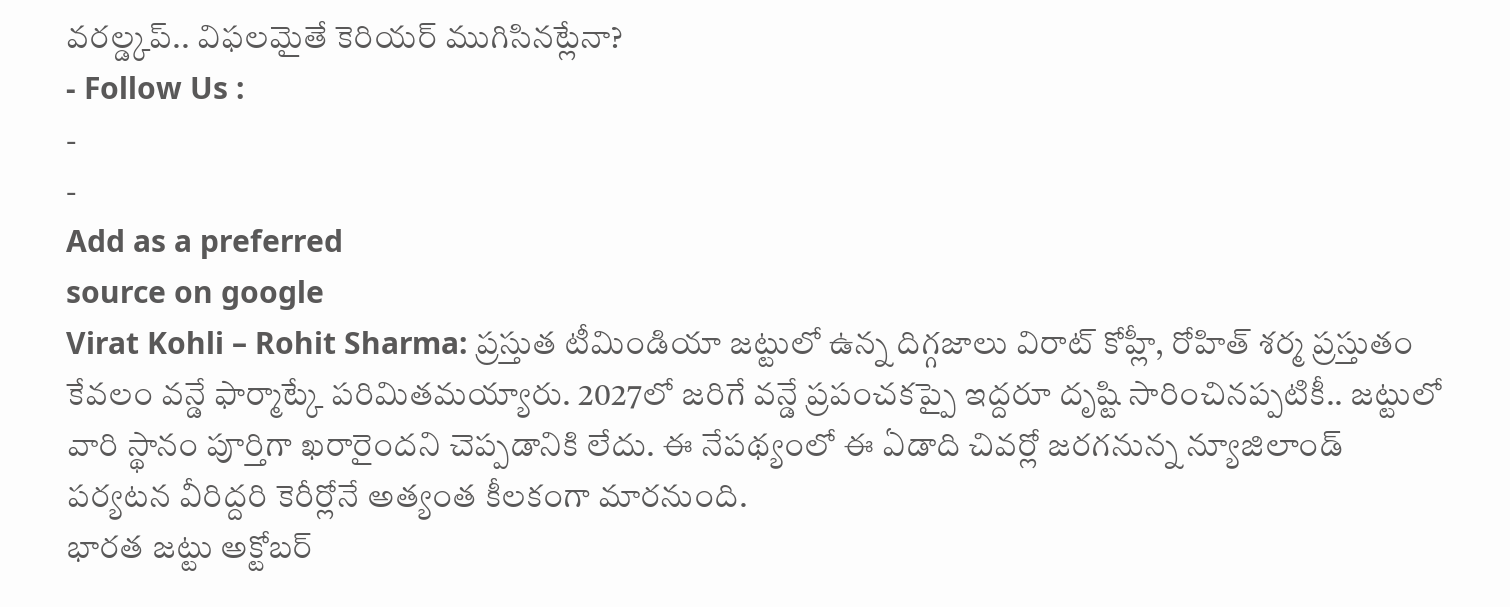వరల్డ్కప్.. విఫలమైతే కెరియర్ ముగిసినట్లేనా?
- Follow Us :
-
-
Add as a preferred
source on google
Virat Kohli – Rohit Sharma: ప్రస్తుత టీమిండియా జట్టులో ఉన్న దిగ్గజాలు విరాట్ కోహ్లీ, రోహిత్ శర్మ ప్రస్తుతం కేవలం వన్డే ఫార్మాట్కే పరిమితమయ్యారు. 2027లో జరిగే వన్డే ప్రపంచకప్పై ఇద్దరూ దృష్టి సారించినప్పటికీ.. జట్టులో వారి స్థానం పూర్తిగా ఖరారైందని చెప్పడానికి లేదు. ఈ నేపథ్యంలో ఈ ఏడాది చివర్లో జరగనున్న న్యూజిలాండ్ పర్యటన వీరిద్దరి కెరీర్లోనే అత్యంత కీలకంగా మారనుంది.
భారత జట్టు అక్టోబర్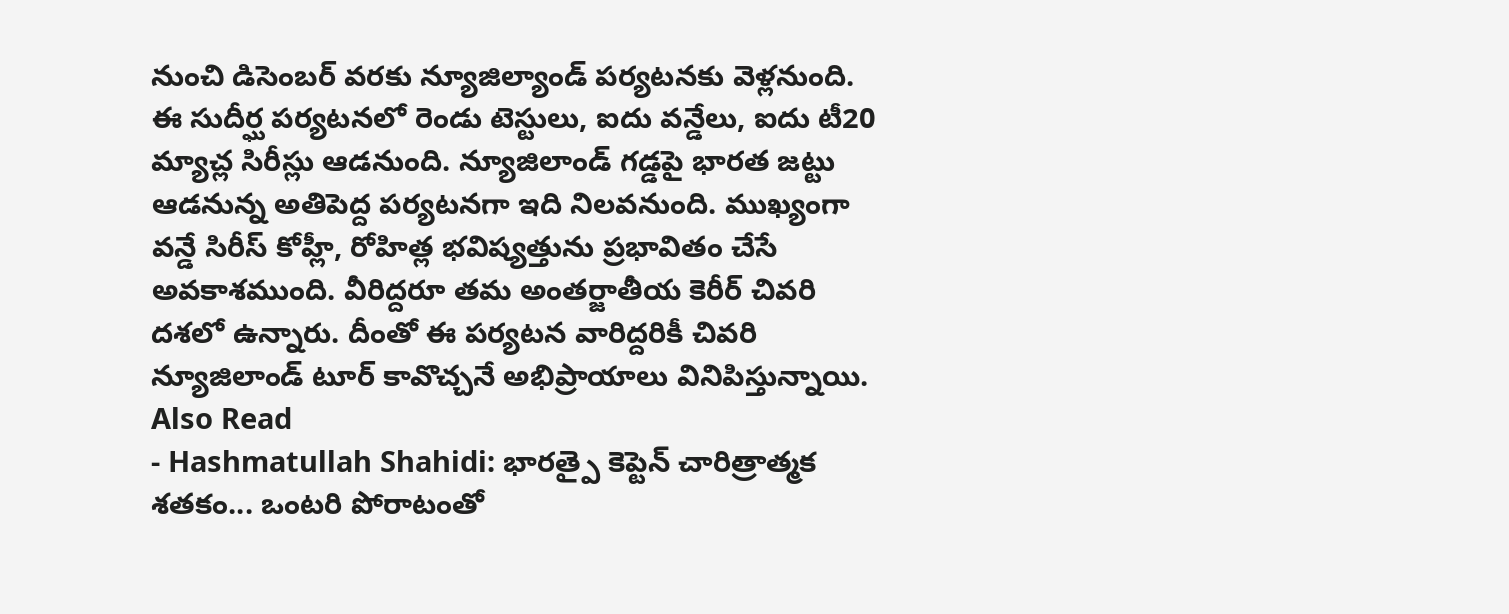నుంచి డిసెంబర్ వరకు న్యూజిల్యాండ్ పర్యటనకు వెళ్లనుంది. ఈ సుదీర్ఘ పర్యటనలో రెండు టెస్టులు, ఐదు వన్డేలు, ఐదు టీ20 మ్యాచ్ల సిరీస్లు ఆడనుంది. న్యూజిలాండ్ గడ్డపై భారత జట్టు ఆడనున్న అతిపెద్ద పర్యటనగా ఇది నిలవనుంది. ముఖ్యంగా వన్డే సిరీస్ కోహ్లీ, రోహిత్ల భవిష్యత్తును ప్రభావితం చేసే అవకాశముంది. వీరిద్దరూ తమ అంతర్జాతీయ కెరీర్ చివరి దశలో ఉన్నారు. దీంతో ఈ పర్యటన వారిద్దరికీ చివరి న్యూజిలాండ్ టూర్ కావొచ్చనే అభిప్రాయాలు వినిపిస్తున్నాయి.
Also Read
- Hashmatullah Shahidi: భారత్పై కెప్టెన్ చారిత్రాత్మక శతకం... ఒంటరి పోరాటంతో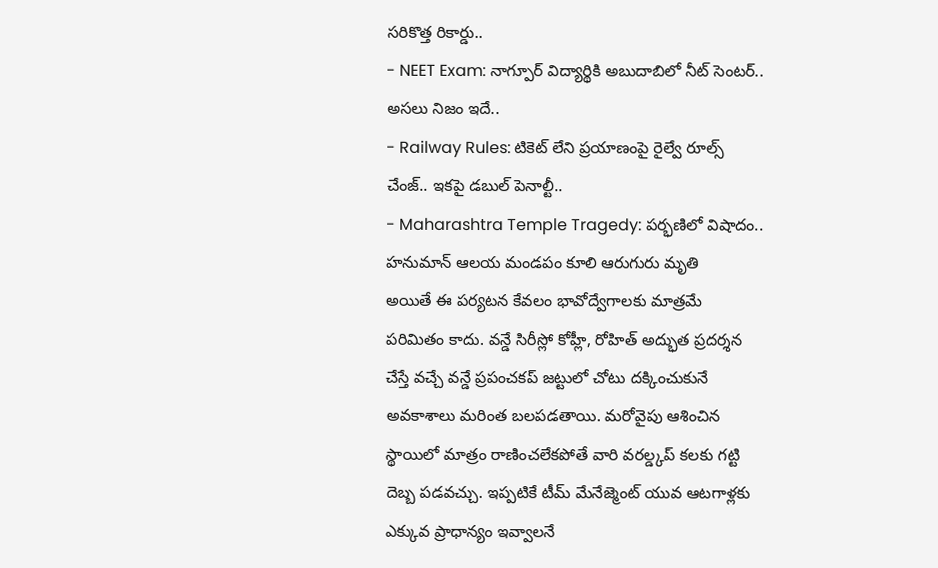సరికొత్త రికార్డు..
- NEET Exam: నాగ్పూర్ విద్యార్థికి అబుదాబిలో నీట్ సెంటర్.. అసలు నిజం ఇదే..
- Railway Rules: టికెట్ లేని ప్రయాణంపై రైల్వే రూల్స్ చేంజ్.. ఇకపై డబుల్ పెనాల్టీ..
- Maharashtra Temple Tragedy: పర్భణిలో విషాదం.. హనుమాన్ ఆలయ మండపం కూలి ఆరుగురు మృతి
అయితే ఈ పర్యటన కేవలం భావోద్వేగాలకు మాత్రమే పరిమితం కాదు. వన్డే సిరీస్లో కోహ్లీ, రోహిత్ అద్భుత ప్రదర్శన చేస్తే వచ్చే వన్డే ప్రపంచకప్ జట్టులో చోటు దక్కించుకునే అవకాశాలు మరింత బలపడతాయి. మరోవైపు ఆశించిన స్థాయిలో మాత్రం రాణించలేకపోతే వారి వరల్డ్కప్ కలకు గట్టి దెబ్బ పడవచ్చు. ఇప్పటికే టీమ్ మేనేజ్మెంట్ యువ ఆటగాళ్లకు ఎక్కువ ప్రాధాన్యం ఇవ్వాలనే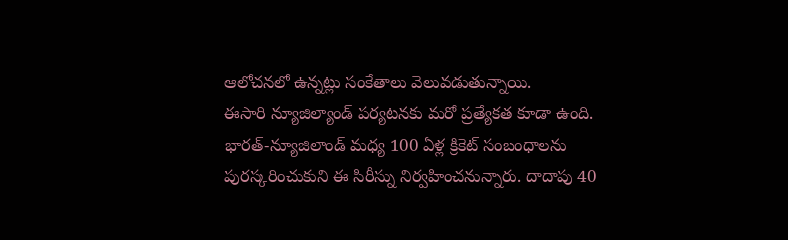ఆలోచనలో ఉన్నట్లు సంకేతాలు వెలువడుతున్నాయి.
ఈసారి న్యూజిల్యాండ్ పర్యటనకు మరో ప్రత్యేకత కూడా ఉంది. భారత్-న్యూజిలాండ్ మధ్య 100 ఏళ్ల క్రికెట్ సంబంధాలను పురస్కరించుకుని ఈ సిరీస్ను నిర్వహించనున్నారు. దాదాపు 40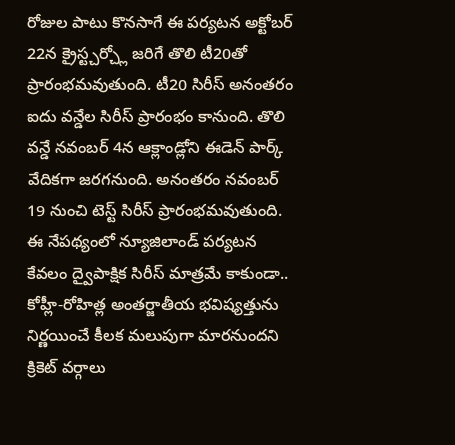రోజుల పాటు కొనసాగే ఈ పర్యటన అక్టోబర్ 22న క్రైస్ట్చర్చ్లో జరిగే తొలి టీ20తో ప్రారంభమవుతుంది. టీ20 సిరీస్ అనంతరం ఐదు వన్డేల సిరీస్ ప్రారంభం కానుంది. తొలి వన్డే నవంబర్ 4న ఆక్లాండ్లోని ఈడెన్ పార్క్ వేదికగా జరగనుంది. అనంతరం నవంబర్ 19 నుంచి టెస్ట్ సిరీస్ ప్రారంభమవుతుంది. ఈ నేపథ్యంలో న్యూజిలాండ్ పర్యటన కేవలం ద్వైపాక్షిక సిరీస్ మాత్రమే కాకుండా.. కోహ్లీ-రోహిత్ల అంతర్జాతీయ భవిష్యత్తును నిర్ణయించే కీలక మలుపుగా మారనుందని క్రికెట్ వర్గాలు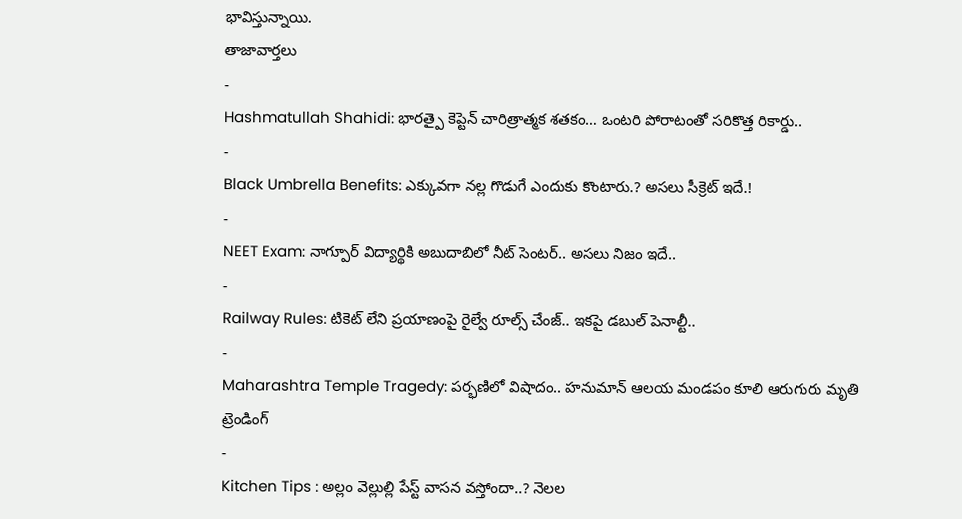భావిస్తున్నాయి.
తాజావార్తలు
-
Hashmatullah Shahidi: భారత్పై కెప్టెన్ చారిత్రాత్మక శతకం… ఒంటరి పోరాటంతో సరికొత్త రికార్డు..
-
Black Umbrella Benefits: ఎక్కువగా నల్ల గొడుగే ఎందుకు కొంటారు.? అసలు సీక్రెట్ ఇదే.!
-
NEET Exam: నాగ్పూర్ విద్యార్థికి అబుదాబిలో నీట్ సెంటర్.. అసలు నిజం ఇదే..
-
Railway Rules: టికెట్ లేని ప్రయాణంపై రైల్వే రూల్స్ చేంజ్.. ఇకపై డబుల్ పెనాల్టీ..
-
Maharashtra Temple Tragedy: పర్భణిలో విషాదం.. హనుమాన్ ఆలయ మండపం కూలి ఆరుగురు మృతి
ట్రెండింగ్
-
Kitchen Tips : అల్లం వెల్లుల్లి పేస్ట్ వాసన వస్తోందా..? నెలల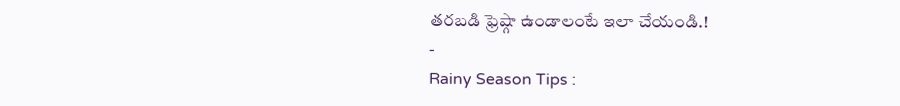తరబడి ఫ్రెష్గా ఉండాలంటే ఇలా చేయండి.!
-
Rainy Season Tips :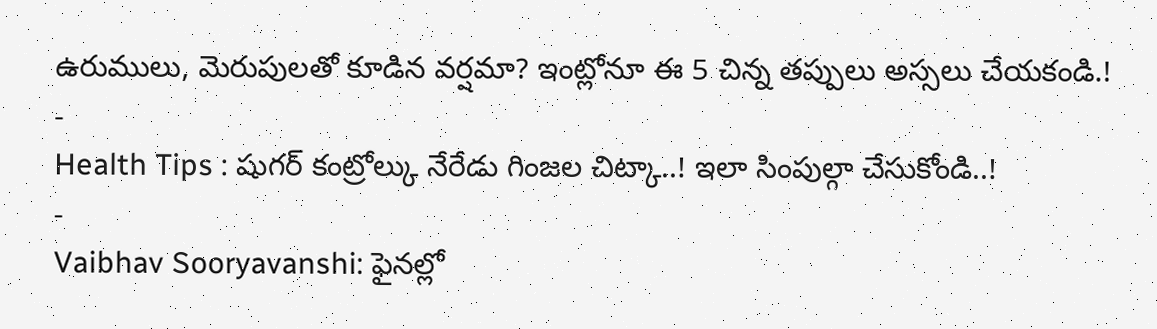ఉరుములు, మెరుపులతో కూడిన వర్షమా? ఇంట్లోనూ ఈ 5 చిన్న తప్పులు అస్సలు చేయకండి.!
-
Health Tips : షుగర్ కంట్రోల్కు నేరేడు గింజల చిట్కా..! ఇలా సింపుల్గా చేసుకోండి..!
-
Vaibhav Sooryavanshi: ఫైనల్లో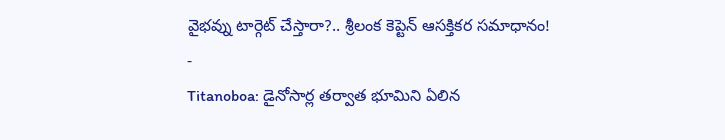వైభవ్ను టార్గెట్ చేస్తారా?.. శ్రీలంక కెప్టెన్ ఆసక్తికర సమాధానం!
-
Titanoboa: డైనోసార్ల తర్వాత భూమిని ఏలిన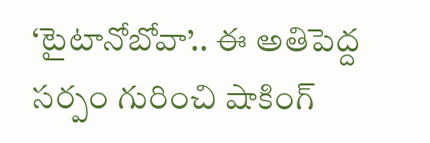‘టైటానోబోవా’.. ఈ అతిపెద్ద సర్పం గురించి షాకింగ్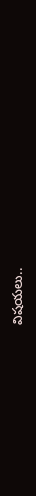విషయలు..